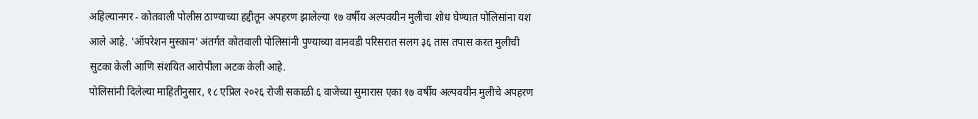अहिल्यानगर - कोतवाली पोलीस ठाण्याच्या हद्दीतून अपहरण झालेल्या १७ वर्षीय अल्पवयीन मुलीचा शोध घेण्यात पोलिसांना यश आले आहे. 'ऑपरेशन मुस्कान' अंतर्गत कोतवाली पोलिसांनी पुण्याच्या वानवडी परिसरात सलग ३६ तास तपास करत मुलीची सुटका केली आणि संशयित आरोपीला अटक केली आहे.
पोलिसांनी दिलेल्या माहितीनुसार, १८ एप्रिल २०२६ रोजी सकाळी ६ वाजेच्या सुमारास एका १७ वर्षीय अल्पवयीन मुलीचे अपहरण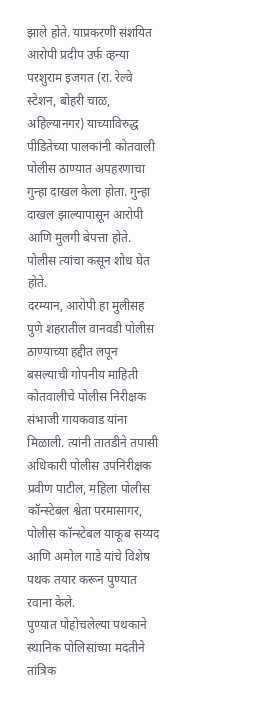झाले होते. याप्रकरणी संशयित आरोपी प्रदीप उर्फ व्हन्या परशुराम इजगत (रा. रेल्वे स्टेशन, बोहरी चाळ, अहिल्यानगर) याच्याविरुद्ध पीडितेच्या पालकांनी कोतवाली पोलीस ठाण्यात अपहरणाचा गुन्हा दाखल केला होता. गुन्हा दाखल झाल्यापासून आरोपी आणि मुलगी बेपत्ता होते. पोलीस त्यांचा कसून शोध घेत होते.
दरम्यान, आरोपी हा मुलीसह पुणे शहरातील वानवडी पोलीस ठाण्याच्या हद्दीत लपून बसल्याची गोपनीय माहिती कोतवालीचे पोलीस निरीक्षक संभाजी गायकवाड यांना मिळाली. त्यांनी तातडीने तपासी अधिकारी पोलीस उपनिरीक्षक प्रवीण पाटील, महिला पोलीस कॉन्स्टेबल श्वेता परमासागर, पोलीस कॉन्स्टेबल याकूब सय्यद आणि अमोल गाडे यांचे विशेष पथक तयार करून पुण्यात रवाना केले.
पुण्यात पोहोचलेल्या पथकाने स्थानिक पोलिसांच्या मदतीने तांत्रिक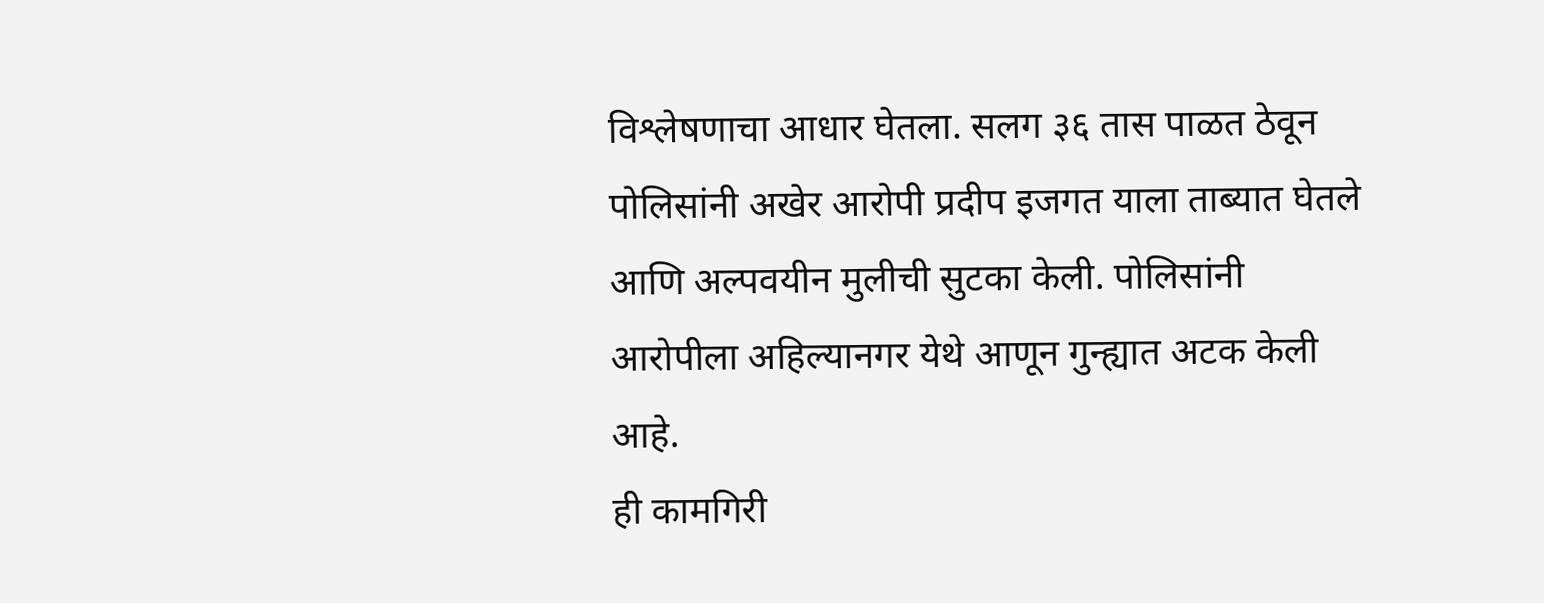विश्लेषणाचा आधार घेतला. सलग ३६ तास पाळत ठेवून पोलिसांनी अखेर आरोपी प्रदीप इजगत याला ताब्यात घेतले आणि अल्पवयीन मुलीची सुटका केली. पोलिसांनी आरोपीला अहिल्यानगर येथे आणून गुन्ह्यात अटक केली आहे.
ही कामगिरी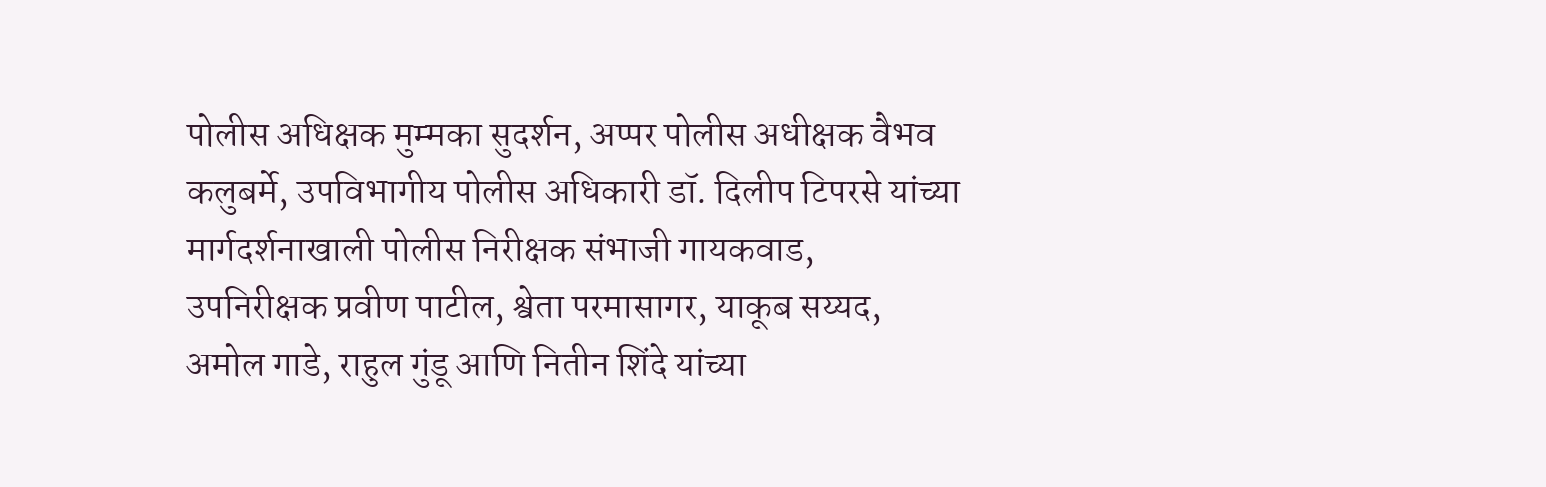पोलीस अधिक्षक मुम्मका सुदर्शन, अप्पर पोलीस अधीक्षक वैभव कलुबर्मे, उपविभागीय पोलीस अधिकारी डॉ. दिलीप टिपरसे यांच्या मार्गदर्शनाखाली पोलीस निरीक्षक संभाजी गायकवाड, उपनिरीक्षक प्रवीण पाटील, श्वेता परमासागर, याकूब सय्यद, अमोल गाडे, राहुल गुंडू आणि नितीन शिंदे यांच्या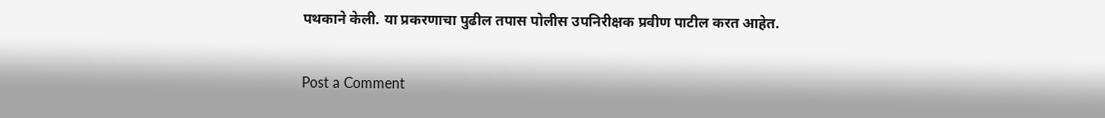पथकाने केली. या प्रकरणाचा पुढील तपास पोलीस उपनिरीक्षक प्रवीण पाटील करत आहेत.

Post a Comment